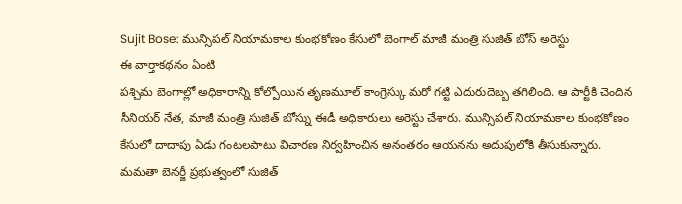Sujit Bose: మున్సిపల్ నియామకాల కుంభకోణం కేసులో బెంగాల్ మాజీ మంత్రి సుజిత్ బోస్ అరెస్టు
ఈ వార్తాకథనం ఏంటి
పశ్చిమ బెంగాల్లో అధికారాన్ని కోల్పోయిన తృణమూల్ కాంగ్రెస్కు మరో గట్టి ఎదురుదెబ్బ తగిలింది. ఆ పార్టీకి చెందిన సీనియర్ నేత, మాజీ మంత్రి సుజిత్ బోస్ను ఈడీ అధికారులు అరెస్టు చేశారు. మున్సిపల్ నియామకాల కుంభకోణం కేసులో దాదాపు ఏడు గంటలపాటు విచారణ నిర్వహించిన అనంతరం ఆయనను అదుపులోకి తీసుకున్నారు. మమతా బెనర్జీ ప్రభుత్వంలో సుజిత్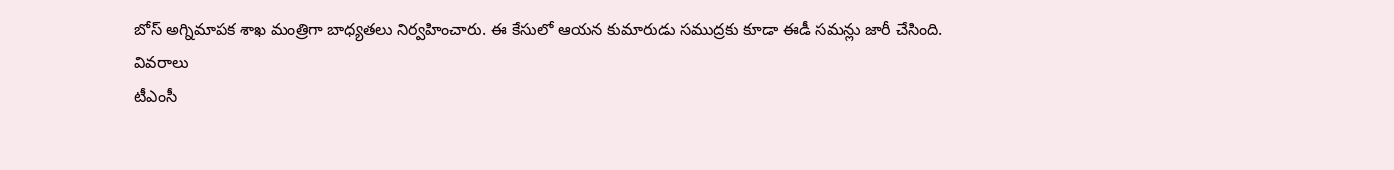బోస్ అగ్నిమాపక శాఖ మంత్రిగా బాధ్యతలు నిర్వహించారు. ఈ కేసులో ఆయన కుమారుడు సముద్రకు కూడా ఈడీ సమన్లు జారీ చేసింది.
వివరాలు
టీఎంసీ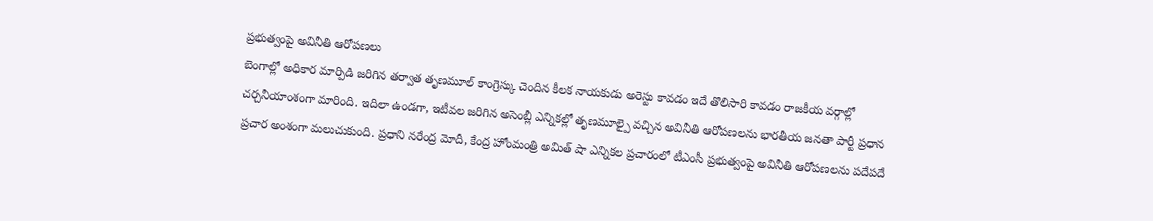ప్రభుత్వంపై అవినీతి ఆరోపణలు
బెంగాల్లో అధికార మార్పిడి జరిగిన తర్వాత తృణమూల్ కాంగ్రెస్కు చెందిన కీలక నాయకుడు అరెస్టు కావడం ఇదే తొలిసారి కావడం రాజకీయ వర్గాల్లో చర్చనీయాంశంగా మారింది. ఇదిలా ఉండగా, ఇటీవల జరిగిన అసెంబ్లీ ఎన్నికల్లో తృణమూల్పై వచ్చిన అవినీతి ఆరోపణలను భారతీయ జనతా పార్టీ ప్రధాన ప్రచార అంశంగా మలుచుకుంది. ప్రధాని నరేంద్ర మోదీ, కేంద్ర హోంమంత్రి అమిత్ షా ఎన్నికల ప్రచారంలో టీఎంసీ ప్రభుత్వంపై అవినీతి ఆరోపణలను పదేపదే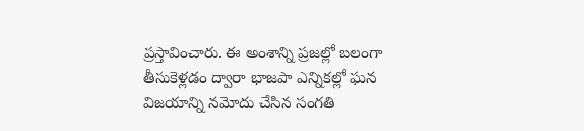ప్రస్తావించారు. ఈ అంశాన్ని ప్రజల్లో బలంగా తీసుకెళ్లడం ద్వారా భాజపా ఎన్నికల్లో ఘన విజయాన్ని నమోదు చేసిన సంగతి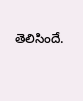తెలిసిందే.